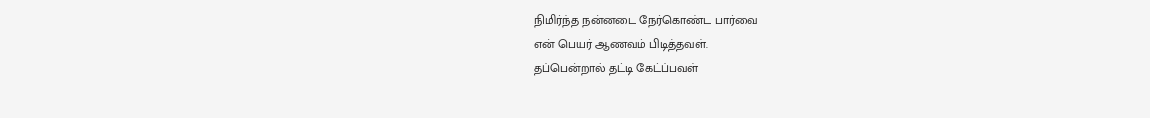நிமிர்ந்த நன்னடை நேர்கொண்ட பார்வை
என் பெயர் ஆணவம் பிடித்தவள்.
தப்பென்றால் தட்டி கேட்ப்பவள்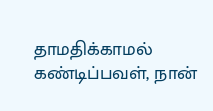தாமதிக்காமல் கண்டிப்பவள், நான்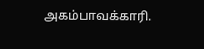அகம்பாவக்காரி.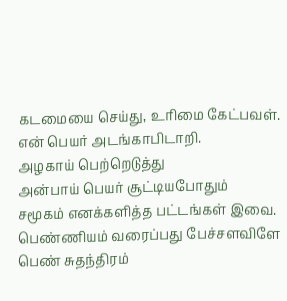கடமையை செய்து, உரிமை கேட்பவள்.
என் பெயர் அடங்காபிடாறி.
அழகாய் பெற்றெடுத்து
அன்பாய் பெயர் சூட்டியபோதும்
சமூகம் எனக்களித்த பட்டங்கள் இவை.
பெண்ணியம் வரைப்பது பேச்சளவிளே
பெண் சுதந்திரம்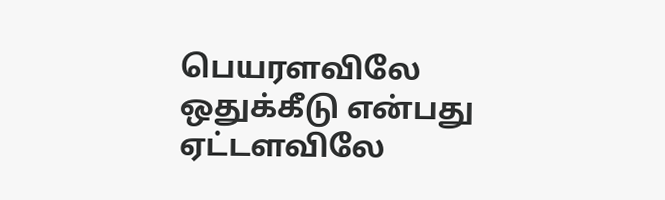பெயரளவிலே
ஒதுக்கீடு என்பது ஏட்டளவிலே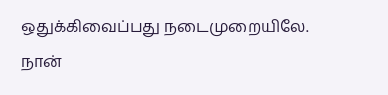ஒதுக்கிவைப்பது நடைமுறையிலே.
நான்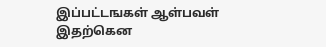இப்பட்டஙகள் ஆள்பவள்
இதற்கென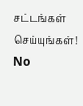சட்டங்கள் செய்யுங்கள்!
No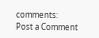comments:
Post a Comment